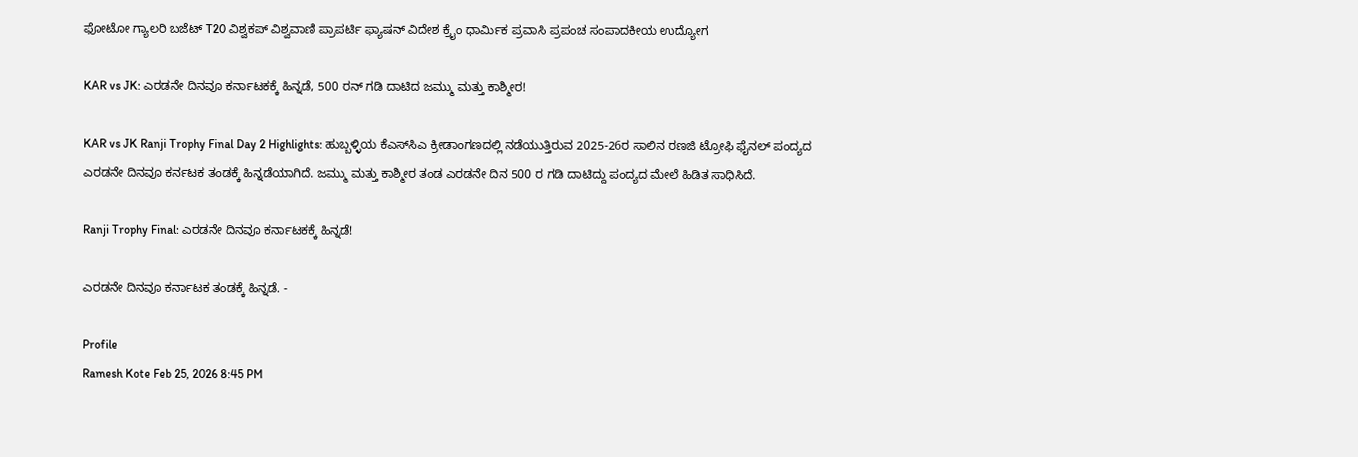ಫೋಟೋ ಗ್ಯಾಲರಿ ಬಜೆಟ್ T20 ವಿಶ್ವಕಪ್ ವಿಶ್ವವಾಣಿ ಪ್ರಾಪರ್ಟಿ ಫ್ಯಾಷನ್ ವಿದೇಶ ಕ್ರೈಂ ಧಾರ್ಮಿಕ ಪ್ರವಾಸಿ ಪ್ರಪಂಚ ಸಂಪಾದಕೀಯ ಉದ್ಯೋಗ

KAR vs JK: ಎರಡನೇ ದಿನವೂ ಕರ್ನಾಟಕಕ್ಕೆ ಹಿನ್ನಡೆ, 500 ರನ್‌ ಗಡಿ ದಾಟಿದ ಜಮ್ಮು ಮತ್ತು ಕಾಶ್ಮೀರ!

KAR vs JK Ranji Trophy Final Day 2 Highlights: ಹುಬ್ಬಳ್ಳಿಯ ಕೆಎಸ್‌ಸಿಎ ಕ್ರೀಡಾಂಗಣದಲ್ಲಿ ನಡೆಯುತ್ತಿರುವ 2025-26ರ ಸಾಲಿನ ರಣಜಿ ಟ್ರೋಫಿ ಫೈನಲ್‌ ಪಂದ್ಯದ ಎರಡನೇ ದಿನವೂ ಕರ್ನಟಕ ತಂಡಕ್ಕೆ ಹಿನ್ನಡೆಯಾಗಿದೆ. ಜಮ್ಮು ಮತ್ತು ಕಾಶ್ಮೀರ ತಂಡ ಎರಡನೇ ದಿನ 500 ರ ಗಡಿ ದಾಟಿದ್ದು ಪಂದ್ಯದ ಮೇಲೆ ಹಿಡಿತ ಸಾಧಿಸಿದೆ.

Ranji Trophy Final: ಎರಡನೇ ದಿನವೂ ಕರ್ನಾಟಕಕ್ಕೆ ಹಿನ್ನಡೆ!

ಎರಡನೇ ದಿನವೂ ಕರ್ನಾಟಕ ತಂಡಕ್ಕೆ ಹಿನ್ನಡೆ. -

Profile
Ramesh Kote Feb 25, 2026 8:45 PM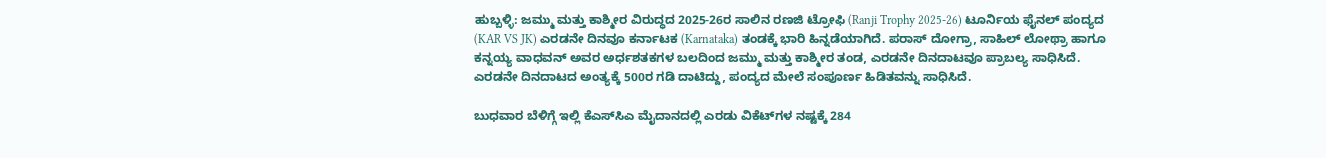ಹುಬ್ಬಳ್ಳಿ: ಜಮ್ಮು ಮತ್ತು ಕಾಶ್ಮೀರ ವಿರುದ್ಧದ 2025-26ರ ಸಾಲಿನ ರಣಜಿ ಟ್ರೋಫಿ (Ranji Trophy 2025-26) ಟೂರ್ನಿಯ ಫೈನಲ್‌ ಪಂದ್ಯದ (KAR VS JK) ಎರಡನೇ ದಿನವೂ ಕರ್ನಾಟಕ (Karnataka) ತಂಡಕ್ಕೆ ಭಾರಿ ಹಿನ್ನಡೆಯಾಗಿದೆ. ಪರಾಸ್‌ ದೋಗ್ರಾ, ಸಾಹಿಲ್‌ ಲೋಥ್ರಾ ಹಾಗೂ ಕನ್ನಯ್ಯ ವಾಧವನ್‌ ಅವರ ಅರ್ಧಶತಕಗಳ ಬಲದಿಂದ ಜಮ್ಮು ಮತ್ತು ಕಾಶ್ಮೀರ ತಂಡ, ಎರಡನೇ ದಿನದಾಟವೂ ಪ್ರಾಬಲ್ಯ ಸಾಧಿಸಿದೆ. ಎರಡನೇ ದಿನದಾಟದ ಅಂತ್ಯಕ್ಕೆ 500ರ ಗಡಿ ದಾಟಿದ್ದು, ಪಂದ್ಯದ ಮೇಲೆ ಸಂಪೂರ್ಣ ಹಿಡಿತವನ್ನು ಸಾಧಿಸಿದೆ.

ಬುಧವಾರ ಬೆಳಿಗ್ಗೆ ಇಲ್ಲಿ ಕೆಎಸ್‌ಸಿಎ ಮೈದಾನದಲ್ಲಿ ಎರಡು ವಿಕೆಟ್‌ಗಳ ನಷ್ಟಕ್ಕೆ 284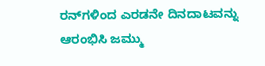ರನ್‌ಗಳಿಂದ ಎರಡನೇ ದಿನದಾಟವನ್ನು ಆರಂಭಿಸಿ ಜಮ್ಮು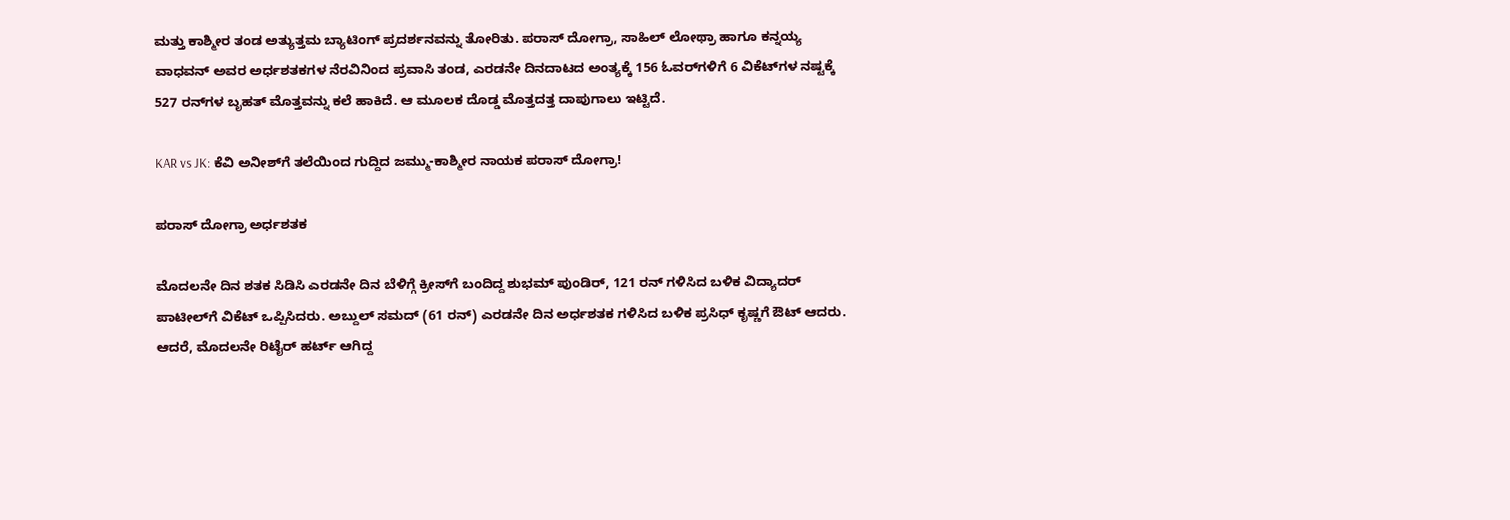ಮತ್ತು ಕಾಶ್ಮೀರ ತಂಡ ಅತ್ಯುತ್ತಮ ಬ್ಯಾಟಿಂಗ್‌ ಪ್ರದರ್ಶನವನ್ನು ತೋರಿತು. ಪರಾಸ್‌ ದೋಗ್ರಾ, ಸಾಹಿಲ್‌ ಲೋಥ್ರಾ ಹಾಗೂ ಕನ್ನಯ್ಯ ವಾಧವನ್‌ ಅವರ ಅರ್ಧಶತಕಗಳ ನೆರವಿನಿಂದ ಪ್ರವಾಸಿ ತಂಡ, ಎರಡನೇ ದಿನದಾಟದ ಅಂತ್ಯಕ್ಕೆ 156 ಓವರ್‌ಗಳಿಗೆ 6 ವಿಕೆಟ್‌ಗಳ ನಷ್ಟಕ್ಕೆ 527 ರನ್‌ಗಳ ಬೃಹತ್‌ ಮೊತ್ತವನ್ನು ಕಲೆ ಹಾಕಿದೆ. ಆ ಮೂಲಕ ದೊಡ್ಡ ಮೊತ್ತದತ್ತ ದಾಪುಗಾಲು ಇಟ್ಟಿದೆ.

KAR vs JK: ಕೆವಿ ಅನೀಶ್‌ಗೆ ತಲೆಯಿಂದ ಗುದ್ದಿದ ಜಮ್ಮು-ಕಾಶ್ಮೀರ ನಾಯಕ ಪರಾಸ್‌ ದೋಗ್ರಾ!

ಪರಾಸ್‌ ದೋಗ್ರಾ ಅರ್ಧಶತಕ

ಮೊದಲನೇ ದಿನ ಶತಕ ಸಿಡಿಸಿ ಎರಡನೇ ದಿನ ಬೆಳಿಗ್ಗೆ ಕ್ರೀಸ್‌ಗೆ ಬಂದಿದ್ದ ಶುಭಮ್‌ ಪುಂಡಿರ್‌, 121 ರನ್‌ ಗಳಿಸಿದ ಬಳಿಕ ವಿದ್ಯಾದರ್‌ ಪಾಟೀಲ್‌ಗೆ ವಿಕೆಟ್‌ ಒಪ್ಪಿಸಿದರು. ಅಬ್ದುಲ್‌ ಸಮದ್‌ (61 ರನ್) ಎರಡನೇ ದಿನ ಅರ್ಧಶತಕ ಗಳಿಸಿದ ಬಳಿಕ ಪ್ರಸಿಧ್‌ ಕೃಷ್ಣಗೆ ಔಟ್‌ ಆದರು. ಆದರೆ, ಮೊದಲನೇ ರಿಟೈರ್‌ ಹರ್ಟ್‌ ಆಗಿದ್ದ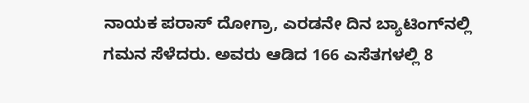ನಾಯಕ ಪರಾಸ್‌ ದೋಗ್ರಾ, ಎರಡನೇ ದಿನ ಬ್ಯಾಟಿಂಗ್‌ನಲ್ಲಿ ಗಮನ ಸೆಳೆದರು. ಅವರು ಆಡಿದ 166 ಎಸೆತಗಳಲ್ಲಿ 8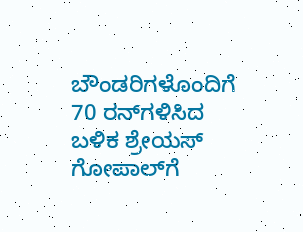ಬೌಂಡರಿಗಳೊಂದಿಗೆ 70 ರನ್‌ಗಳಿಸಿದ ಬಳಿಕ ಶ್ರೇಯಸ್‌ ಗೋಪಾಲ್‌ಗೆ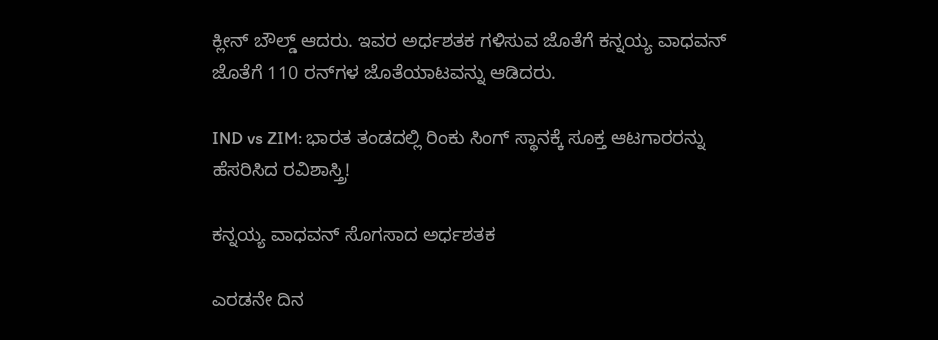ಕ್ಲೀನ್‌ ಬೌಲ್ಡ್‌ ಆದರು. ಇವರ ಅರ್ಧಶತಕ ಗಳಿಸುವ ಜೊತೆಗೆ ಕನ್ನಯ್ಯ ವಾಧವನ್‌ ಜೊತೆಗೆ 110 ರನ್‌ಗಳ ಜೊತೆಯಾಟವನ್ನು ಆಡಿದರು.

IND vs ZIM: ಭಾರತ ತಂಡದಲ್ಲಿ ರಿಂಕು ಸಿಂಗ್‌ ಸ್ಥಾನಕ್ಕೆ ಸೂಕ್ತ ಆಟಗಾರರನ್ನು ಹೆಸರಿಸಿದ ರವಿಶಾಸ್ತ್ರಿ!

ಕನ್ನಯ್ಯ ವಾಧವನ್‌ ಸೊಗಸಾದ ಅರ್ಧಶತಕ

ಎರಡನೇ ದಿನ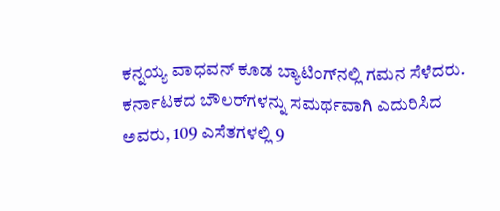ಕನ್ನಯ್ಯ ವಾಧವನ್‌ ಕೂಡ ಬ್ಯಾಟಿಂಗ್‌ನಲ್ಲಿ ಗಮನ ಸೆಳೆದರು. ಕರ್ನಾಟಕದ ಬೌಲರ್‌ಗಳನ್ನು ಸಮರ್ಥವಾಗಿ ಎದುರಿಸಿದ ಅವರು, 109 ಎಸೆತಗಳಲ್ಲಿ 9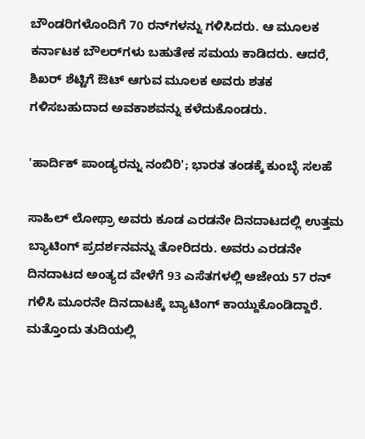ಬೌಂಡರಿಗಳೊಂದಿಗೆ 70 ರನ್‌ಗಳನ್ನು ಗಳಿಸಿದರು. ಆ ಮೂಲಕ ಕರ್ನಾಟಕ ಬೌಲರ್‌ಗಳು ಬಹುತೇಕ ಸಮಯ ಕಾಡಿದರು. ಆದರೆ, ಶಿಖರ್‌ ಶೆಟ್ಟಿಗೆ ಔಟ್‌ ಆಗುವ ಮೂಲಕ ಅವರು ಶತಕ ಗಳಿಸಬಹುದಾದ ಅವಕಾಶವನ್ನು ಕಳೆದುಕೊಂಡರು.

'ಹಾರ್ದಿಕ್ ಪಾಂಡ್ಯರನ್ನು ನಂಬಿರಿ'; ಭಾರತ ತಂಡಕ್ಕೆ ಕುಂಬ್ಳೆ ಸಲಹೆ

ಸಾಹಿಲ್‌ ಲೋಥ್ರಾ ಅವರು ಕೂಡ ಎರಡನೇ ದಿನದಾಟದಲ್ಲಿ ಉತ್ತಮ ಬ್ಯಾಟಿಂಗ್‌ ಪ್ರದರ್ಶನವನ್ನು ತೋರಿದರು. ಅವರು ಎರಡನೇ ದಿನದಾಟದ ಅಂತ್ಯದ ವೇಳೆಗೆ 93 ಎಸೆತಗಳಲ್ಲಿ ಅಜೇಯ 57 ರನ್‌ ಗಳಿಸಿ ಮೂರನೇ ದಿನದಾಟಕ್ಕೆ ಬ್ಯಾಟಿಂಗ್‌ ಕಾಯ್ದುಕೊಂಡಿದ್ದಾರೆ. ಮತ್ತೊಂದು ತುದಿಯಲ್ಲಿ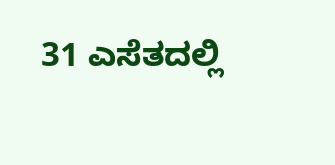31 ಎಸೆತದಲ್ಲಿ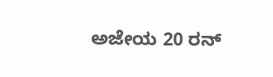ಅಜೇಯ 20 ರನ್‌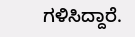ಗಳಿಸಿದ್ದಾರೆ.